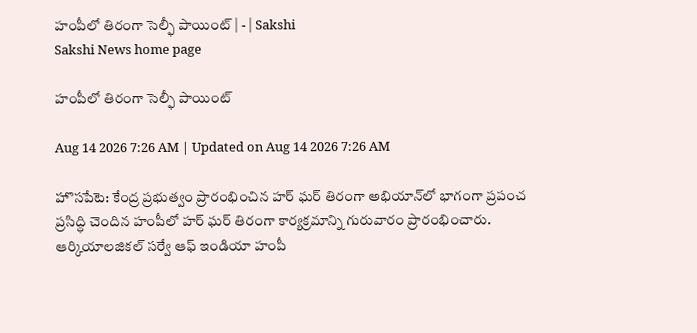హంపీలో తిరంగా సెల్ఫీ పాయింట్‌ | - | Sakshi
Sakshi News home page

హంపీలో తిరంగా సెల్ఫీ పాయింట్‌

Aug 14 2026 7:26 AM | Updated on Aug 14 2026 7:26 AM

హొసపేటె: కేంద్ర ప్రభుత్వం ప్రారంభించిన హర్‌ ఘర్‌ తిరంగా అభియాన్‌లో భాగంగా ప్రపంచ ప్రసిద్ధి చెందిన హంపీలో హర్‌ ఘర్‌ తిరంగా కార్యక్రమాన్ని గురువారం ప్రారంభించారు. ఆర్కియాలజికల్‌ సర్వే ఆఫ్‌ ఇండియా హంపీ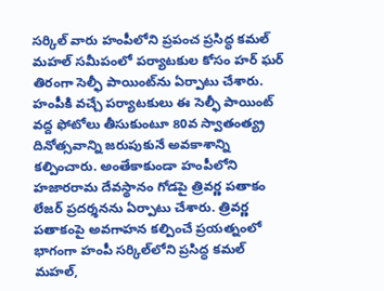సర్కిల్‌ వారు హంపీలోని ప్రపంచ ప్రసిద్ధ కమల్‌ మహల్‌ సమీపంలో పర్యాటకుల కోసం హర్‌ ఘర్‌ తిరంగా సెల్ఫీ పాయింట్‌ను ఏర్పాటు చేశారు. హంపీకి వచ్చే పర్యాటకులు ఈ సెల్ఫీ పాయింట్‌ వద్ద ఫోటోలు తీసుకుంటూ 80వ స్వాతంత్య్ర దినోత్సవాన్ని జరుపుకునే అవకాశాన్ని కల్పించారు. అంతేకాకుండా హంపీలోని హజారరామ దేవస్థానం గోడపై త్రివర్ణ పతాకం లేజర్‌ ప్రదర్శనను ఏర్పాటు చేశారు. త్రివర్ణ పతాకంపై అవగాహన కల్పించే ప్రయత్నంలో భాగంగా హంపీ సర్కిల్‌లోని ప్రసిద్ధ కమల్‌ మహల్‌,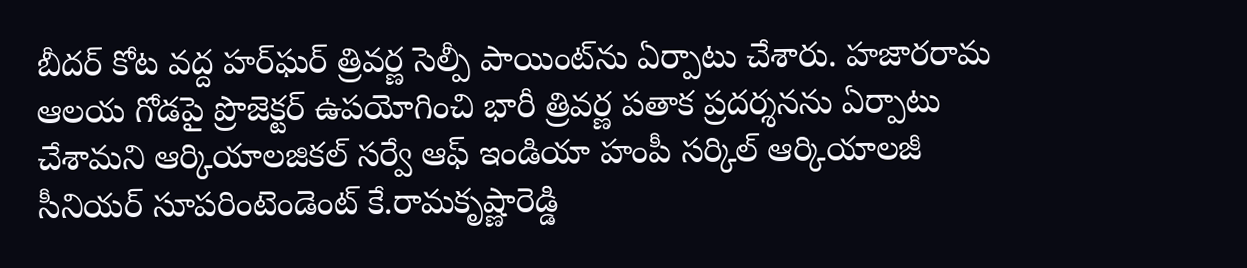బీదర్‌ కోట వద్ద హర్‌ఘర్‌ త్రివర్ణ సెల్పీ పాయింట్‌ను ఏర్పాటు చేశారు. హజారరామ ఆలయ గోడపై ప్రొజెక్టర్‌ ఉపయోగించి భారీ త్రివర్ణ పతాక ప్రదర్శనను ఏర్పాటు చేశామని ఆర్కియాలజికల్‌ సర్వే ఆఫ్‌ ఇండియా హంపీ సర్కిల్‌ ఆర్కియాలజీ సీనియర్‌ సూపరింటెండెంట్‌ కే.రామకృష్ణారెడ్డి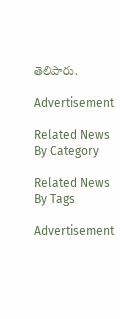తెలిపారు.

Advertisement

Related News By Category

Related News By Tags

Advertisement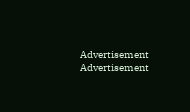Advertisement
Advertisement